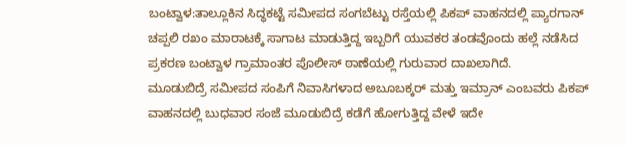ಬಂಟ್ವಾಳ:ತಾಲ್ಲೂಕಿನ ಸಿದ್ಧಕಟ್ಟೆ ಸಮೀಪದ ಸಂಗಬೆಟ್ಟು ರಸ್ತೆಯಲ್ಲಿ ಪಿಕಪ್ ವಾಹನದಲ್ಲಿ ಪ್ಯಾರಗಾನ್ ಚಪ್ಪಲಿ ರಖಂ ಮಾರಾಟಕ್ಕೆ ಸಾಗಾಟ ಮಾಡುತ್ತಿದ್ದ ಇಬ್ಬರಿಗೆ ಯುವಕರ ತಂಡವೊಂದು ಹಲ್ಲೆ ನಡೆಸಿದ ಪ್ರಕರಣ ಬಂಟ್ವಾಳ ಗ್ರಾಮಾಂತರ ಪೊಲೀಸ್ ಠಾಣೆಯಲ್ಲಿ ಗುರುವಾರ ದಾಖಲಾಗಿದೆ.
ಮೂಡುಬಿದ್ರೆ ಸಮೀಪದ ಸಂಪಿಗೆ ನಿವಾಸಿಗಳಾದ ಅಬೂಬಕ್ಕರ್ ಮತ್ತು ಇಮ್ರಾನ್ ಎಂಬವರು ಪಿಕಪ್ ವಾಹನದಲ್ಲಿ ಬುಧವಾರ ಸಂಜೆ ಮೂಡುಬಿದ್ರೆ ಕಡೆಗೆ ಹೋಗುತ್ತಿದ್ದ ವೇಳೆ ಇದೇ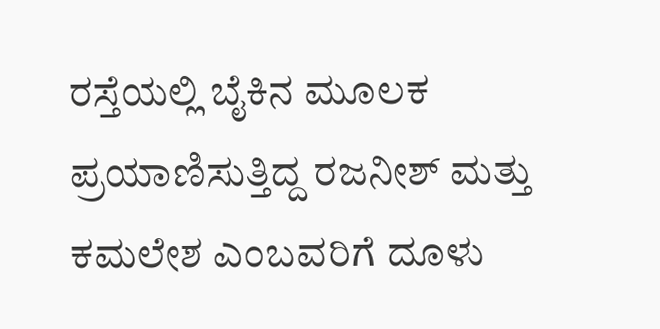ರಸ್ತೆಯಲ್ಲಿ ಬೈಕಿನ ಮೂಲಕ ಪ್ರಯಾಣಿಸುತ್ತಿದ್ದ ರಜನೀಶ್ ಮತ್ತು ಕಮಲೇಶ ಎಂಬವರಿಗೆ ದೂಳು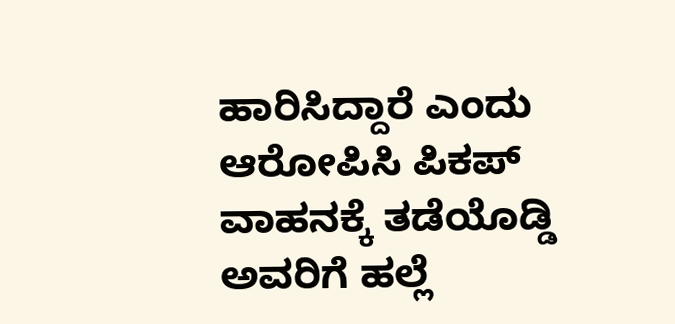ಹಾರಿಸಿದ್ದಾರೆ ಎಂದು ಆರೋಪಿಸಿ ಪಿಕಪ್ ವಾಹನಕ್ಕೆ ತಡೆಯೊಡ್ಡಿ ಅವರಿಗೆ ಹಲ್ಲೆ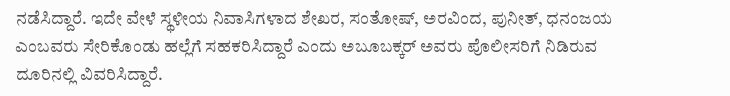ನಡೆಸಿದ್ದಾರೆ. ಇದೇ ವೇಳೆ ಸ್ಥಳೀಯ ನಿವಾಸಿಗಳಾದ ಶೇಖರ, ಸಂತೋಷ್, ಅರವಿಂದ, ಪುನೀತ್, ಧನಂಜಯ ಎಂಬವರು ಸೇರಿಕೊಂಡು ಹಲ್ಲೆಗೆ ಸಹಕರಿಸಿದ್ದಾರೆ ಎಂದು ಅಬೂಬಕ್ಕರ್ ಅವರು ಪೊಲೀಸರಿಗೆ ನಿಡಿರುವ ದೂರಿನಲ್ಲಿ ವಿವರಿಸಿದ್ದಾರೆ.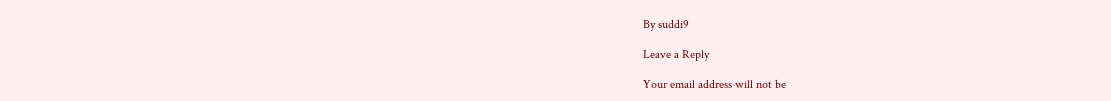By suddi9

Leave a Reply

Your email address will not be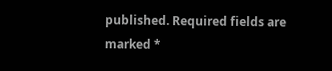published. Required fields are marked *